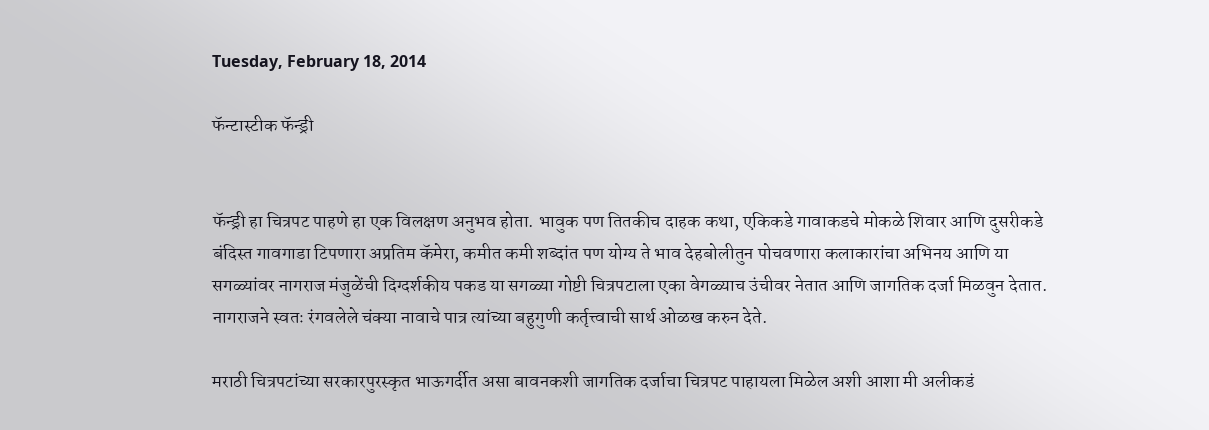Tuesday, February 18, 2014

फॅन्टास्टीक फॅन्ड्री


फॅन्ड्री हा चित्रपट पाहणे हा एक विलक्षण अनुभव होता. भावुक पण तितकीच दाहक कथा, एकिकडे गावाकडचे मोकळे शिवार आणि दुसरीकडे बंदिस्त गावगाडा टिपणारा अप्रतिम कॅमेरा, कमीत कमी शब्दांत पण योग्य ते भाव देहबोलीतुन पोचवणारा कलाकारांचा अभिनय आणि या सगळ्यांवर नागराज मंजुळेंची दिग्दर्शकीय पकड या सगळ्या गोष्टी चित्रपटाला एका वेगळ्याच उंचीवर नेतात आणि जागतिक दर्जा मिळवुन देतात. नागराजने स्वतः रंगवलेले चंक्या नावाचे पात्र त्यांच्या बहुगुणी कर्तृत्त्वाची सार्थ ओळख करुन देते.

मराठी चित्रपटांच्या सरकारपुरस्कृत भाऊगर्दीत असा बावनकशी जागतिक दर्जाचा चित्रपट पाहायला मिळेल अशी आशा मी अलीकडं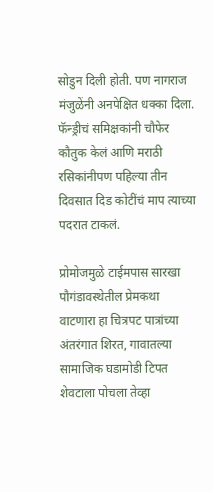सोडुन दिली होती. पण नागराज मंजुळेंनी अनपेक्षित धक्का दिला. फॅन्ड्रीचं समिक्षकांनी चौफेर कौतुक केलं आणि मराठी रसिकांनीपण पहिल्या तीन दिवसात दिड कोटींचं माप त्याच्या पदरात टाकलं.

प्रोमोजमुळे टाईमपास सारखा पौगंडावस्थेतील प्रेमकथा वाटणारा हा चित्रपट पात्रांच्या अंतरंगात शिरत, गावातल्या सामाजिक घडामोडी टिपत शेवटाला पोचला तेव्हा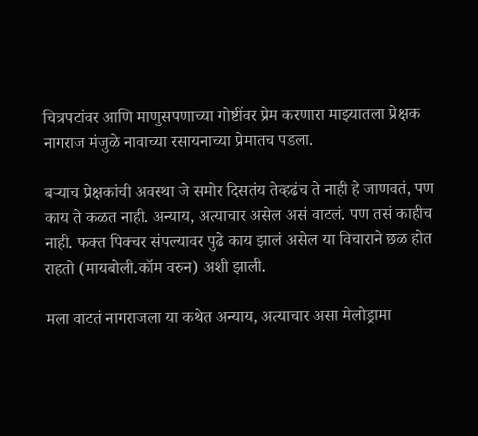चित्रपटांवर आणि माणुसपणाच्या गोष्टींवर प्रेम करणारा माझ्यातला प्रेक्षक नागराज मंजुळे नावाच्या रसायनाच्या प्रेमातच पडला.

बऱ्याच प्रेक्षकांची अवस्था जे समोर दिसतंय तेव्हढंच ते नाही हे जाणवतं, पण काय ते कळत नाही. अन्याय, अत्याचार असेल असं वाटलं. पण तसं काहीच नाही. फक्त पिक्चर संपल्यावर पुढे काय झालं असेल या विचाराने छळ होत राहतो (मायबोली.कॉम वरुन) अशी झाली.

मला वाटतं नागराजला या कथेत अन्याय, अत्याचार असा मेलोड्रामा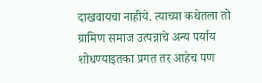दाखवायचा नाहीये. त्याच्या कथेतला तो ग्रामिण समाज उत्पन्नाचे अन्य पर्याय शोधण्याइतका प्रगत तर आहेच पण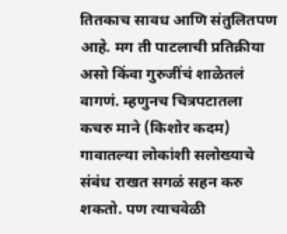तितकाच सावध आणि संतुलितपण आहे. मग ती पाटलाची प्रतिक्रीया असो किंवा गुरुजींचं शाळेतलं वागणं. म्हणुनच चित्रपटातला कचरु माने (किशोर कदम) गावातल्या लोकांशी सलोख्याचे संबंध राखत सगळं सहन करु शकतो. पण त्याचवेळी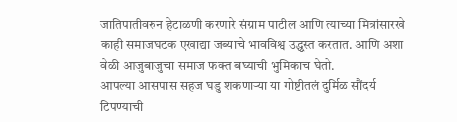जातिपातीवरुन हेटाळणी करणारे संग्राम पाटील आणि त्याच्या मित्रांसारखे काही समाजघटक एखाद्या जब्याचे भावविश्व उद्ध्वस्त करतात. आणि अशा वेळी आजुबाजुचा समाज फक्त बघ्याची भुमिकाच घेतो.
आपल्या आसपास सहज घडु शकणाऱ्या या गोष्टीतलं दुर्मिळ सौंदर्य टिपण्याची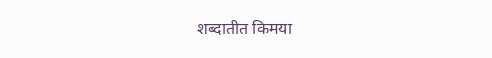शब्दातीत किमया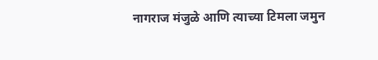नागराज मंजुळे आणि त्याच्या टिमला जमुन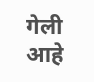गेली आहे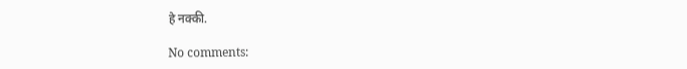हे नक्की.

No comments: